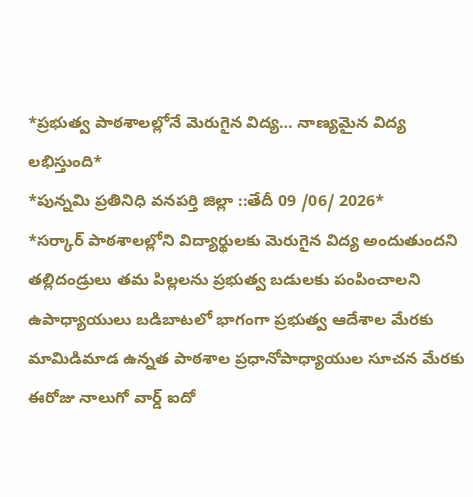*ప్రభుత్వ పాఠశాలల్లోనే మెరుగైన విద్య… నాణ్యమైన విద్య లభిస్తుంది*
*పున్నమి ప్రతినిధి వనపర్తి జిల్లా ::తేదీ 09 /06/ 2026*
*సర్కార్ పాఠశాలల్లోని విద్యార్థులకు మెరుగైన విద్య అందుతుందని తల్లిదండ్రులు తమ పిల్లలను ప్రభుత్వ బడులకు పంపించాలని ఉపాధ్యాయులు బడిబాటలో భాగంగా ప్రభుత్వ ఆదేశాల మేరకు మామిడిమాడ ఉన్నత పాఠశాల ప్రధానోపాధ్యాయుల సూచన మేరకు ఈరోజు నాలుగో వార్డ్ ఐదో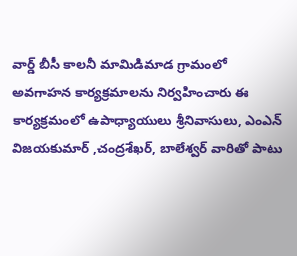వార్డ్ బీసీ కాలనీ మామిడిమాడ గ్రామంలో అవగాహన కార్యక్రమాలను నిర్వహించారు ఈ కార్యక్రమంలో ఉపాధ్యాయులు శ్రీనివాసులు, ఎంఎన్ విజయకుమార్ ,చంద్రశేఖర్, బాలేశ్వర్ వారితో పాటు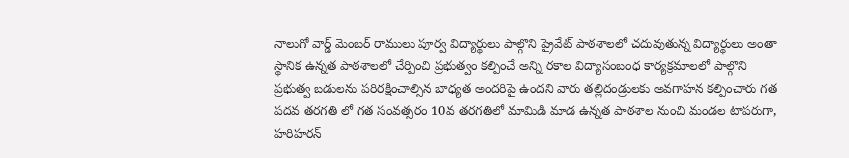నాలుగో వార్డ్ మెంబర్ రాములు పూర్వ విద్యార్థులు పాల్గొని ప్రైవేట్ పాఠశాలలో చదువుతున్న విద్యార్థులు అంతా స్థానిక ఉన్నత పాఠశాలలో చేర్పించి ప్రభుత్వం కల్పించే అన్ని రకాల విద్యాసంబంధ కార్యక్రమాలలో పాల్గొని ప్రభుత్వ బడులను పరిరక్షించాల్సిన బాధ్యత అందరిపై ఉందని వారు తల్లిదండ్రులకు అవగాహన కల్పించారు గత పదవ తరగతి లో గత సంవత్సరం 10వ తరగతిలో మామిడి మాడ ఉన్నత పాఠశాల నుంచి మండల టాపరుగా, హరిహరన్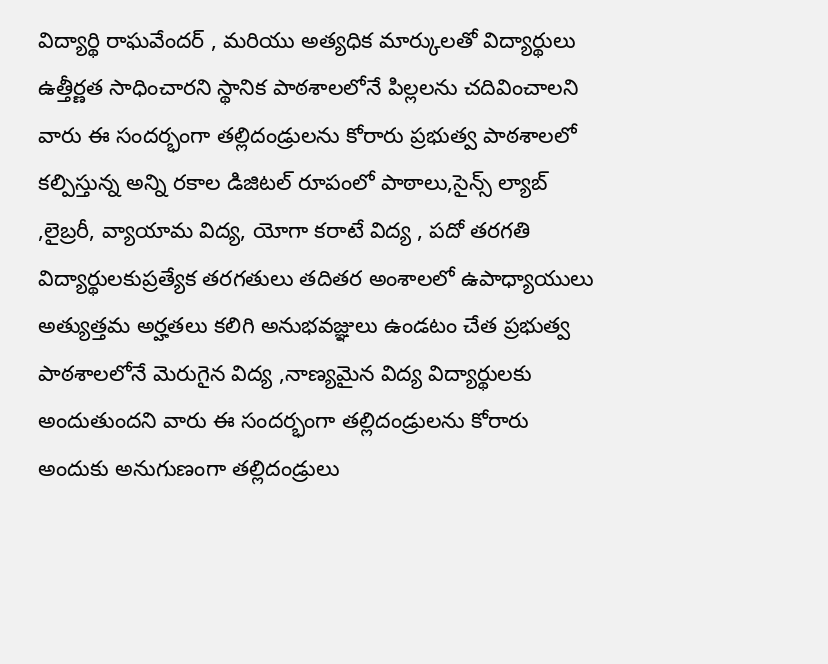విద్యార్థి రాఘవేందర్ , మరియు అత్యధిక మార్కులతో విద్యార్థులు ఉత్తీర్ణత సాధించారని స్థానిక పాఠశాలలోనే పిల్లలను చదివించాలని వారు ఈ సందర్భంగా తల్లిదండ్రులను కోరారు ప్రభుత్వ పాఠశాలలో కల్పిస్తున్న అన్ని రకాల డిజిటల్ రూపంలో పాఠాలు,సైన్స్ ల్యాబ్ ,లైబ్రరీ, వ్యాయామ విద్య, యోగా కరాటే విద్య , పదో తరగతి విద్యార్థులకుప్రత్యేక తరగతులు తదితర అంశాలలో ఉపాధ్యాయులు అత్యుత్తమ అర్హతలు కలిగి అనుభవజ్ఞులు ఉండటం చేత ప్రభుత్వ పాఠశాలలోనే మెరుగైన విద్య ,నాణ్యమైన విద్య విద్యార్థులకు అందుతుందని వారు ఈ సందర్భంగా తల్లిదండ్రులను కోరారు అందుకు అనుగుణంగా తల్లిదండ్రులు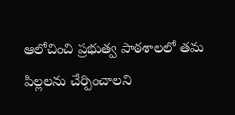ఆలోచించి ప్రభుత్వ పాఠశాలలో తమ పిల్లలను చేర్పించాలని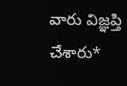వారు విజ్ఞప్తి చేశారు*